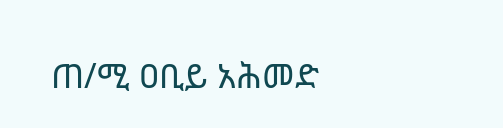ጠ/ሚ ዐቢይ አሕመድ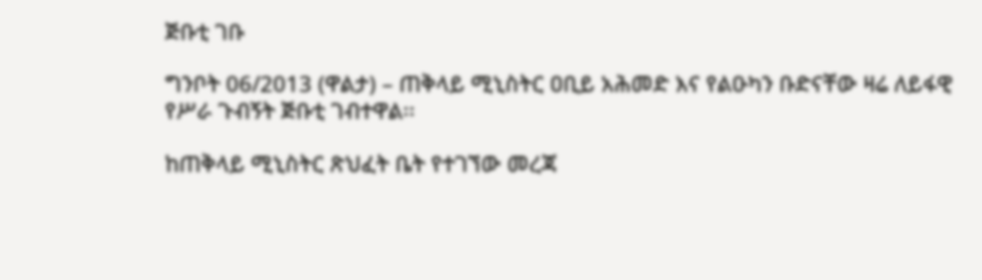ጅቡቲ ገቡ

ግንቦት 06/2013 (ዋልታ) – ጠቅላይ ሚኒስትር ዐቢይ አሕመድ እና የልዑካን ቡድናቸው ዛሬ ለይፋዊ የሥራ ጉብኝት ጅቡቲ ገብተዋል፡፡

ከጠቅላይ ሚኒስትር ጽህፈት ቤት የተገኘው መረጃ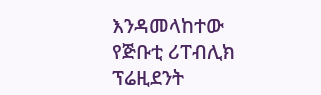እንዳመላከተው የጅቡቲ ሪፐብሊክ ፕሬዚደንት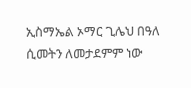ኢስማኤል ኦማር ጊሌህ በዓለ ሲመትን ለመታደምም ነው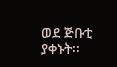ወደ ጅቡቲ ያቀኑት፡፡